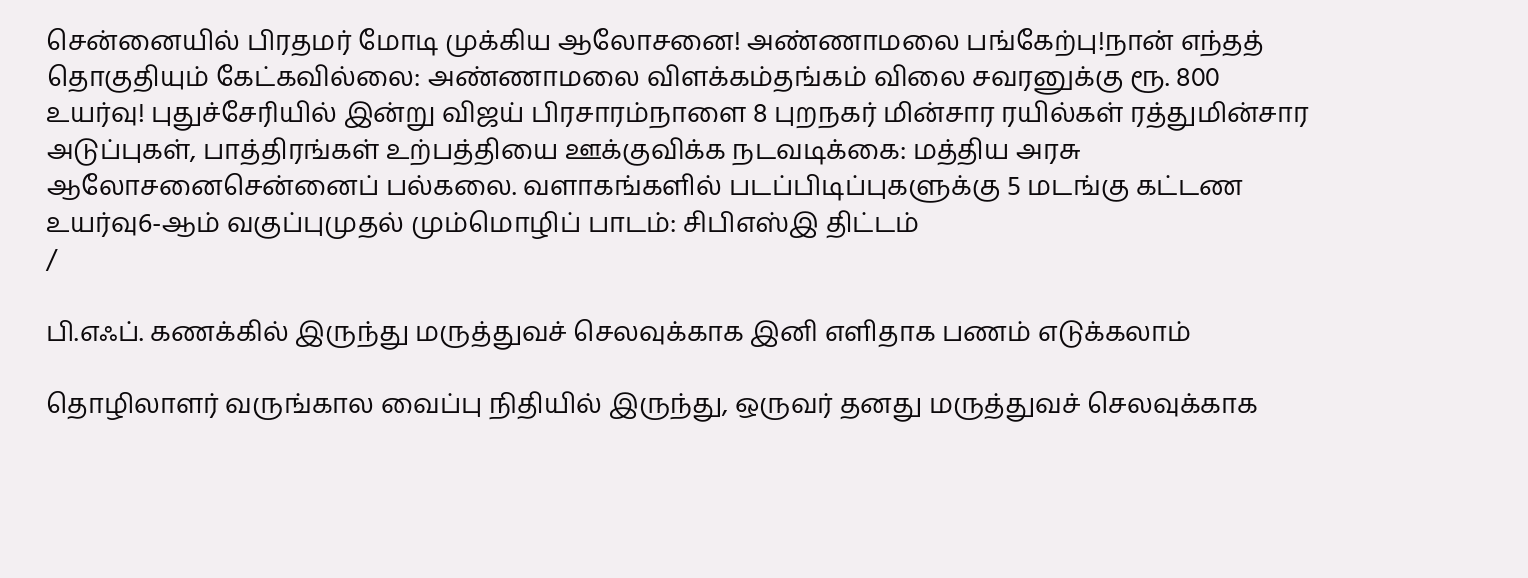சென்னையில் பிரதமர் மோடி முக்கிய ஆலோசனை! அண்ணாமலை பங்கேற்பு!நான் எந்தத் தொகுதியும் கேட்கவில்லை: அண்ணாமலை விளக்கம்தங்கம் விலை சவரனுக்கு ரூ. 800 உயர்வு! புதுச்சேரியில் இன்று விஜய் பிரசாரம்நாளை 8 புறநகர் மின்சார ரயில்கள் ரத்துமின்சார அடுப்புகள், பாத்திரங்கள் உற்பத்தியை ஊக்குவிக்க நடவடிக்கை: மத்திய அரசு ஆலோசனைசென்னைப் பல்கலை. வளாகங்களில் படப்பிடிப்புகளுக்கு 5 மடங்கு கட்டண உயர்வு6-ஆம் வகுப்புமுதல் மும்மொழிப் பாடம்: சிபிஎஸ்இ திட்டம்
/

பி.எஃப். கணக்கில் இருந்து மருத்துவச் செலவுக்காக இனி எளிதாக பணம் எடுக்கலாம்

தொழிலாளர் வருங்கால வைப்பு நிதியில் இருந்து, ஒருவர் தனது மருத்துவச் செலவுக்காக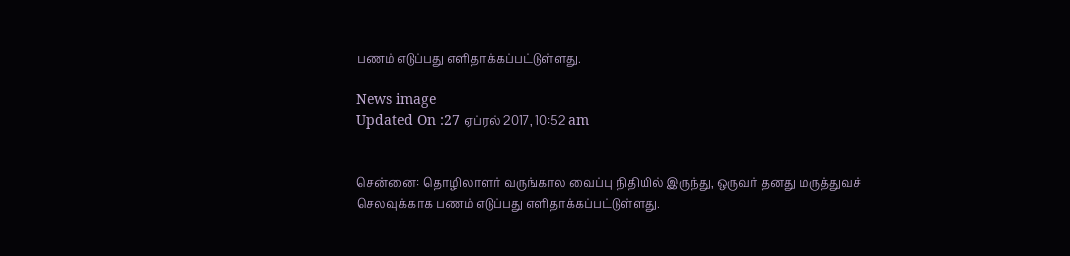பணம் எடுப்பது எளிதாக்கப்பட்டுள்ளது.

News image
Updated On :27 ஏப்ரல் 2017, 10:52 am


சென்னை: தொழிலாளர் வருங்கால வைப்பு நிதியில் இருந்து, ஒருவர் தனது மருத்துவச் செலவுக்காக பணம் எடுப்பது எளிதாக்கப்பட்டுள்ளது.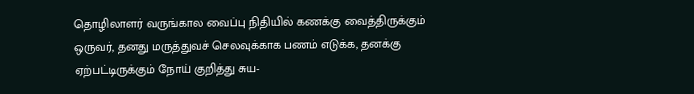தொழிலாளர் வருங்கால வைப்பு நிதியில் கணக்கு வைத்திருக்கும் ஒருவர், தனது மருத்துவச் செலவுக்காக பணம் எடுக்க, தனக்கு ஏற்பட்டிருக்கும் நோய் குறித்து சுய-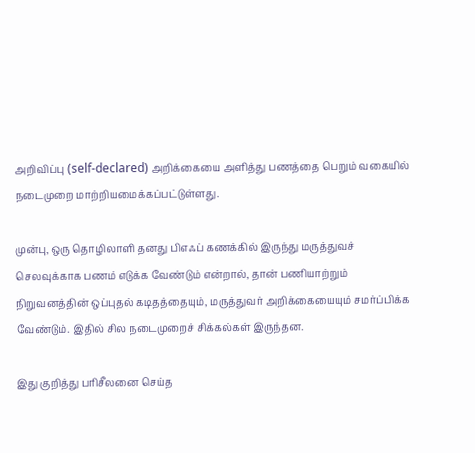அறிவிப்பு (self-declared) அறிக்கையை அளித்து பணத்தை பெறும் வகையில் நடைமுறை மாற்றியமைக்கப்பட்டுள்ளது.

முன்பு, ஒரு தொழிலாளி தனது பிஎஃப் கணக்கில் இருந்து மருத்துவச் செலவுக்காக பணம் எடுக்க வேண்டும் என்றால், தான் பணியாற்றும் நிறுவனத்தின் ஒப்புதல் கடிதத்தையும், மருத்துவர் அறிக்கையையும் சமர்ப்பிக்க வேண்டும். இதில் சில நடைமுறைச் சிக்கல்கள் இருந்தன.

இது குறித்து பரிசீலனை செய்த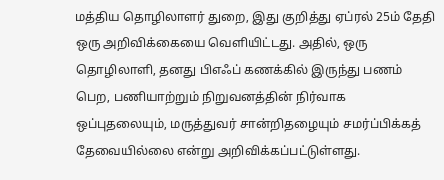மத்திய தொழிலாளர் துறை, இது குறித்து ஏப்ரல் 25ம் தேதி ஒரு அறிவிக்கையை வெளியிட்டது. அதில், ஒரு தொழிலாளி, தனது பிஎஃப் கணக்கில் இருந்து பணம் பெற, பணியாற்றும் நிறுவனத்தின் நிர்வாக ஒப்புதலையும், மருத்துவர் சான்றிதழையும் சமர்ப்பிக்கத் தேவையில்லை என்று அறிவிக்கப்பட்டுள்ளது.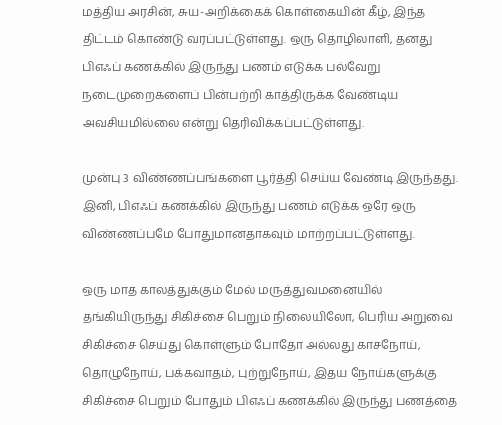மத்திய அரசின், சுய-அறிக்கைக் கொள்கையின் கீழ், இந்த திட்டம் கொண்டு வரப்பட்டுள்ளது. ஒரு தொழிலாளி, தனது பிஎஃப் கணக்கில் இருந்து பணம் எடுக்க பல்வேறு நடைமுறைகளைப் பின்பற்றி காத்திருக்க வேண்டிய அவசியமில்லை என்று தெரிவிக்கப்பட்டுள்ளது.

முன்பு 3 விண்ணப்பங்களை பூர்த்தி செய்ய வேண்டி இருந்தது. இனி, பிஎஃப் கணக்கில் இருந்து பணம் எடுக்க ஒரே ஒரு விண்ணப்பமே போதுமானதாகவும் மாற்றப்பட்டுள்ளது.

ஒரு மாத காலத்துக்கும் மேல் மருத்துவமனையில் தங்கியிருந்து சிகிச்சை பெறும் நிலையிலோ, பெரிய அறுவை சிகிச்சை செய்து கொள்ளும் போதோ அல்லது காசநோய், தொழுநோய், பக்கவாதம், புற்றுநோய், இதய நோய்களுக்கு சிகிச்சை பெறும் போதும் பிஎஃப் கணக்கில் இருந்து பணத்தை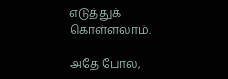எடுத்துக் கொள்ளலாம்.

அதே போல,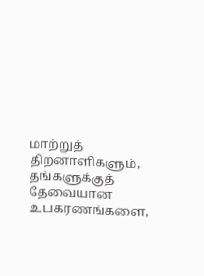மாற்றுத் திறனாளிகளும், தங்களுக்குத் தேவையான உபகரணங்களை,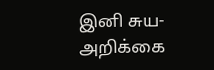இனி சுய-அறிக்கை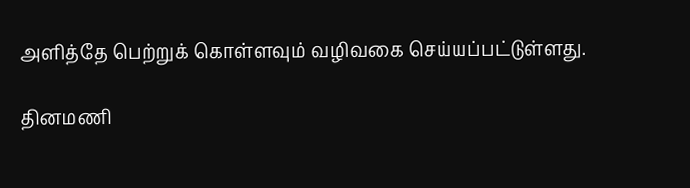அளித்தே பெற்றுக் கொள்ளவும் வழிவகை செய்யப்பட்டுள்ளது.

தினமணி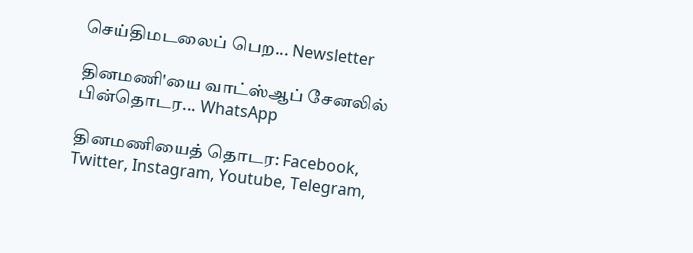செய்திமடலைப் பெற... Newsletter

தினமணி'யை வாட்ஸ்ஆப் சேனலில் பின்தொடர... WhatsApp

தினமணியைத் தொடர: Facebook, Twitter, Instagram, Youtube, Telegram,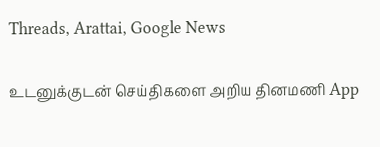Threads, Arattai, Google News

உடனுக்குடன் செய்திகளை அறிய தினமணி App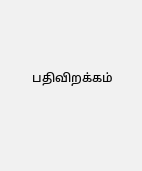பதிவிறக்கம்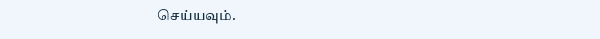செய்யவும்.